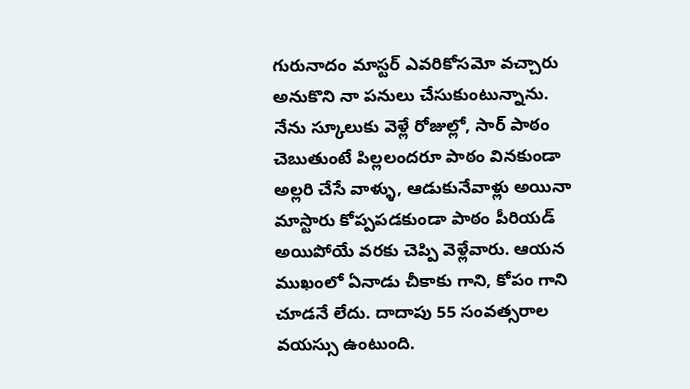గురునాదం మాస్టర్ ఎవరికోసమో వచ్చారు అనుకొని నా పనులు చేసుకుంటున్నాను. నేను స్కూలుకు వెళ్లే రోజుల్లో, సార్ పాఠం చెబుతుంటే పిల్లలందరూ పాఠం వినకుండా అల్లరి చేసే వాళ్ళు, ఆడుకునేవాళ్లు అయినా మాస్టారు కోప్పపడకుండా పాఠం పీరియడ్ అయిపోయే వరకు చెప్పి వెళ్లేవారు. ఆయన ముఖంలో ఏనాడు చీకాకు గాని, కోపం గాని చూడనే లేదు. దాదాపు 55 సంవత్సరాల వయస్సు ఉంటుంది.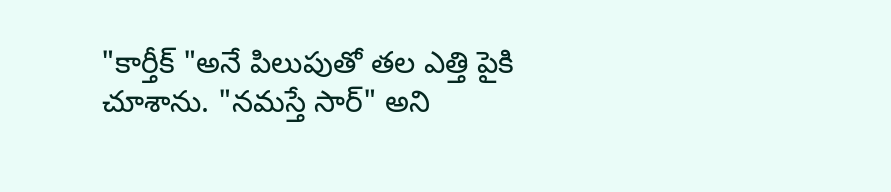"కార్తీక్ "అనే పిలుపుతో తల ఎత్తి పైకి చూశాను. "నమస్తే సార్" అని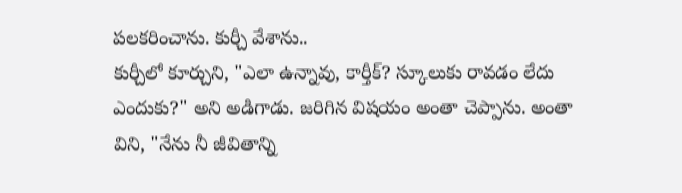పలకరించాను. కుర్చీ వేశాను..
కుర్చీలో కూర్చుని, "ఎలా ఉన్నావు, కార్తీక్? స్కూలుకు రావడం లేదు ఎందుకు?" అని అడిగాడు. జరిగిన విషయం అంతా చెప్పాను. అంతా విని, "నేను నీ జీవితాన్ని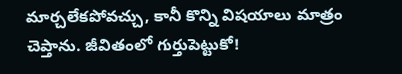మార్చలేకపోవచ్చు, కానీ కొన్ని విషయాలు మాత్రం చెప్తాను. జీవితంలో గుర్తుపెట్టుకో!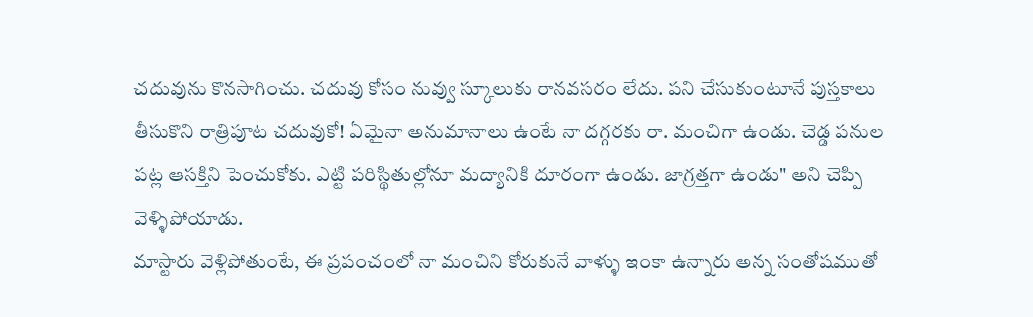చదువును కొనసాగించు. చదువు కోసం నువ్వు స్కూలుకు రానవసరం లేదు. పని చేసుకుంటూనే పుస్తకాలు తీసుకొని రాత్రిపూట చదువుకో! ఏమైనా అనుమానాలు ఉంటే నా దగ్గరకు రా. మంచిగా ఉండు. చెడ్డ పనుల పట్ల ఆసక్తిని పెంచుకోకు. ఎట్టి పరిస్థితుల్లోనూ మద్యానికి దూరంగా ఉండు. జాగ్రత్తగా ఉండు" అని చెప్పి వెళ్ళిపోయాడు.
మాస్టారు వెళ్లిపోతుంటే, ఈ ప్రపంచంలో నా మంచిని కోరుకునే వాళ్ళు ఇంకా ఉన్నారు అన్న సంతోషముతో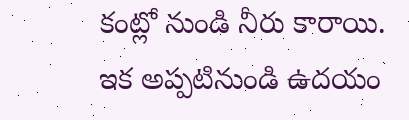కంట్లో నుండి నీరు కారాయి. ఇక అప్పటినుండి ఉదయం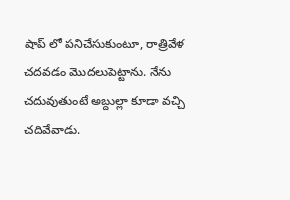షాప్ లో పనిచేసుకుంటూ, రాత్రివేళ చదవడం మొదలుపెట్టాను. నేను చదువుతుంటే అబ్దుల్లా కూడా వచ్చి చదివేవాడు.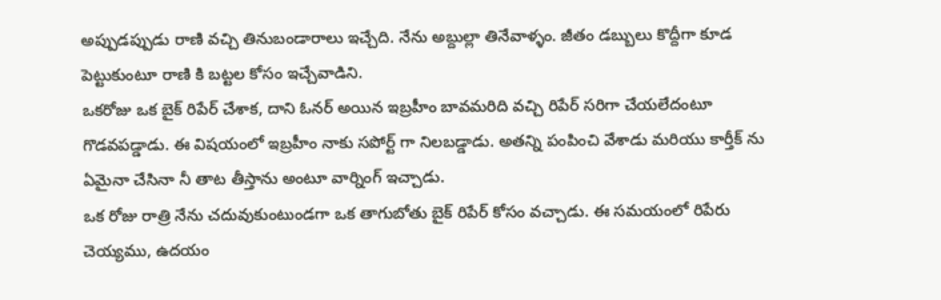అప్పుడప్పుడు రాణి వచ్చి తినుబండారాలు ఇచ్చేది. నేను అబ్దుల్లా తినేవాళ్ళం. జీతం డబ్బులు కొద్దీగా కూడ పెట్టుకుంటూ రాణి కి బట్టల కోసం ఇచ్చేవాడిని.
ఒకరోజు ఒక బైక్ రిపేర్ చేశాక, దాని ఓనర్ అయిన ఇబ్రహీం బావమరిది వచ్చి రిపేర్ సరిగా చేయలేదంటూ గొడవపడ్డాడు. ఈ విషయంలో ఇబ్రహీం నాకు సపోర్ట్ గా నిలబడ్డాడు. అతన్ని పంపించి వేశాడు మరియు కార్తీక్ ను ఏమైనా చేసినా నీ తాట తీస్తాను అంటూ వార్నింగ్ ఇచ్చాడు.
ఒక రోజు రాత్రి నేను చదువుకుంటుండగా ఒక తాగుబోతు బైక్ రిపేర్ కోసం వచ్చాడు. ఈ సమయంలో రిపేరు చెయ్యము, ఉదయం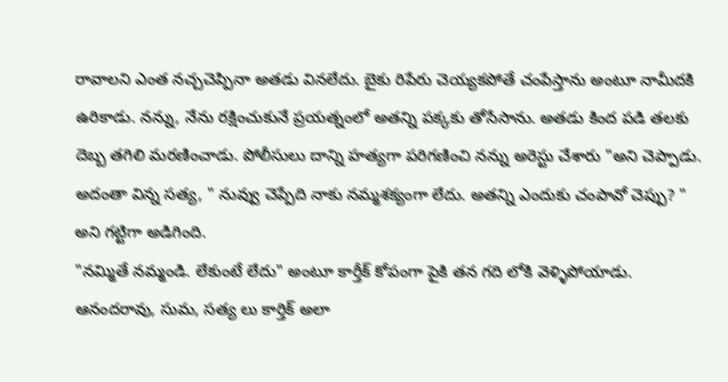రావాలని ఎంత నచ్చచెప్పినా అతడు వినలేదు. బైకు రిపేరు చెయ్యకపోతే చంపేస్తాను అంటూ నామీదకి ఉరికాడు. నన్ను, నేను రక్షించుకునే ప్రయత్నంలో అతన్ని పక్కకు తోసేసాను. అతడు కింద పడి తలకు దెబ్బ తగిలి మరణించాడు. పోలీసులు దాన్ని హత్యగా పరిగణించి నన్ను అరెస్టు చేశారు "అని చెప్పాడు.
అదంతా విన్న సత్య, " నువ్వు చెప్పేది నాకు నమ్మశక్యంగా లేదు. అతన్ని ఎందుకు చంపావో చెప్పు? " అని గట్టిగా అడిగింది.
"నమ్మితే నమ్మండి. లేకుంటే లేదు" అంటూ కార్తీక్ కోపంగా పైకి తన గది లోకి వెళ్ళిపోయాడు.
ఆనందరావు, సుమ, సత్య లు కార్తిక్ అలా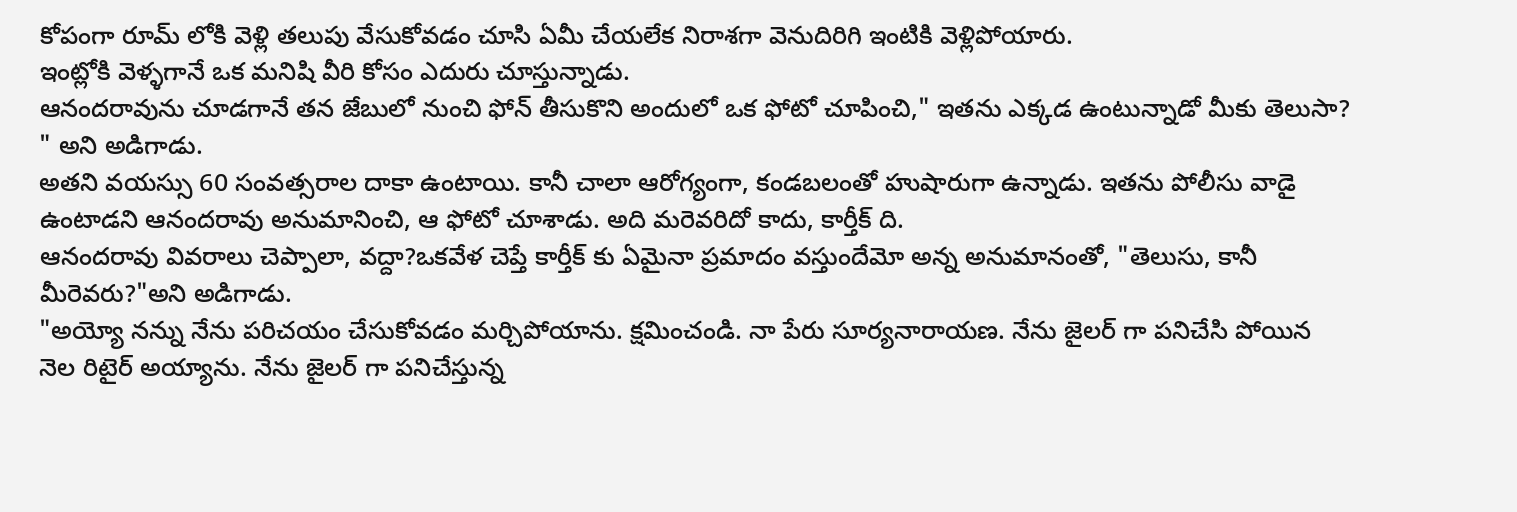కోపంగా రూమ్ లోకి వెళ్లి తలుపు వేసుకోవడం చూసి ఏమీ చేయలేక నిరాశగా వెనుదిరిగి ఇంటికి వెళ్లిపోయారు.
ఇంట్లోకి వెళ్ళగానే ఒక మనిషి వీరి కోసం ఎదురు చూస్తున్నాడు.
ఆనందరావును చూడగానే తన జేబులో నుంచి ఫోన్ తీసుకొని అందులో ఒక ఫోటో చూపించి," ఇతను ఎక్కడ ఉంటున్నాడో మీకు తెలుసా? " అని అడిగాడు.
అతని వయస్సు 60 సంవత్సరాల దాకా ఉంటాయి. కానీ చాలా ఆరోగ్యంగా, కండబలంతో హుషారుగా ఉన్నాడు. ఇతను పోలీసు వాడై ఉంటాడని ఆనందరావు అనుమానించి, ఆ ఫోటో చూశాడు. అది మరెవరిదో కాదు, కార్తీక్ ది.
ఆనందరావు వివరాలు చెప్పాలా, వద్దా?ఒకవేళ చెప్తే కార్తీక్ కు ఏమైనా ప్రమాదం వస్తుందేమో అన్న అనుమానంతో, "తెలుసు, కానీ మీరెవరు?"అని అడిగాడు.
"అయ్యో నన్ను నేను పరిచయం చేసుకోవడం మర్చిపోయాను. క్షమించండి. నా పేరు సూర్యనారాయణ. నేను జైలర్ గా పనిచేసి పోయిన నెల రిటైర్ అయ్యాను. నేను జైలర్ గా పనిచేస్తున్న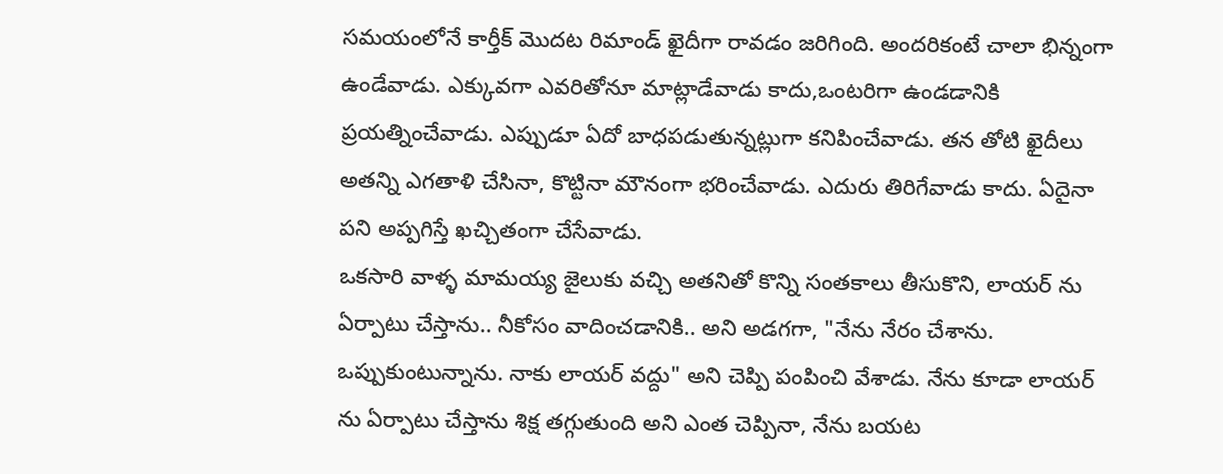సమయంలోనే కార్తీక్ మొదట రిమాండ్ ఖైదీగా రావడం జరిగింది. అందరికంటే చాలా భిన్నంగా ఉండేవాడు. ఎక్కువగా ఎవరితోనూ మాట్లాడేవాడు కాదు,ఒంటరిగా ఉండడానికి ప్రయత్నించేవాడు. ఎప్పుడూ ఏదో బాధపడుతున్నట్లుగా కనిపించేవాడు. తన తోటి ఖైదీలు అతన్ని ఎగతాళి చేసినా, కొట్టినా మౌనంగా భరించేవాడు. ఎదురు తిరిగేవాడు కాదు. ఏదైనా పని అప్పగిస్తే ఖచ్చితంగా చేసేవాడు.
ఒకసారి వాళ్ళ మామయ్య జైలుకు వచ్చి అతనితో కొన్ని సంతకాలు తీసుకొని, లాయర్ ను ఏర్పాటు చేస్తాను.. నీకోసం వాదించడానికి.. అని అడగగా, "నేను నేరం చేశాను. ఒప్పుకుంటున్నాను. నాకు లాయర్ వద్దు" అని చెప్పి పంపించి వేశాడు. నేను కూడా లాయర్ ను ఏర్పాటు చేస్తాను శిక్ష తగ్గుతుంది అని ఎంత చెప్పినా, నేను బయట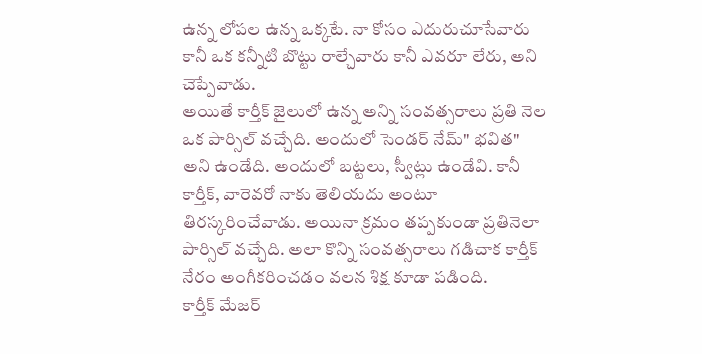ఉన్న లోపల ఉన్న ఒక్కటే. నా కోసం ఎదురుచూసేవారు కానీ ఒక కన్నీటి బొట్టు రాల్చేవారు కానీ ఎవరూ లేరు, అని చెప్పేవాడు.
అయితే కార్తీక్ జైలులో ఉన్న అన్ని సంవత్సరాలు ప్రతి నెల ఒక పార్సిల్ వచ్చేది. అందులో సెండర్ నేమ్" భవిత" అని ఉండేది. అందులో బట్టలు, స్వీట్లు ఉండేవి. కానీ కార్తీక్, వారెవరో నాకు తెలియదు అంటూ తిరస్కరించేవాడు. అయినా క్రమం తప్పకుండా ప్రతినెలా పార్సిల్ వచ్చేది. అలా కొన్ని సంవత్సరాలు గడిచాక కార్తీక్ నేరం అంగీకరించడం వలన శిక్ష కూడా పడింది.
కార్తీక్ మేజర్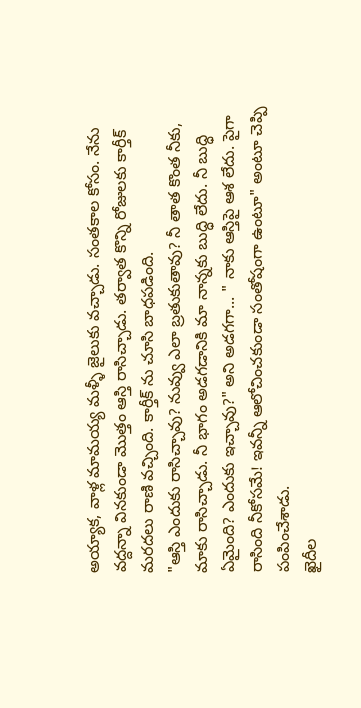అయ్యాక, వాళ్ల మామయ్య మళ్ళీ జైలుకు వచ్చాడు. సంతకాల కోసం. నేను వద్దన్నా వినకుండా మొత్తం ఆస్తి రాసిచ్చాడు. తర్వాత కొన్ని రోజులకు కార్తీక్ మరదలు రాణి వచ్చింది. కార్తీక్ ను చూసి బాధపడింది.
"ఆస్తి ఎందుకు రాసిచ్చావు? నువ్వు ఎలా బ్రతుకుతావు? నీ తాత కొంత నీకు, మాకు రాసిచ్చాడు. నీ భాగం అడగడానికి మా నాన్నకు బుద్ధి లేదు. నీ బుద్ధి ఏమైంది? ఎందుకు ఇచ్చావు?" అని అడగగా... " నాకు ఆస్తిపై ఆశ లేదు. పైగా రాసింది నీకోసమే! ఇవన్నీ ఆలోచించకుండా సంతోషంగా ఉంటూ" అంటూ చెప్పి పంపించేశాడు.
ఖైదీల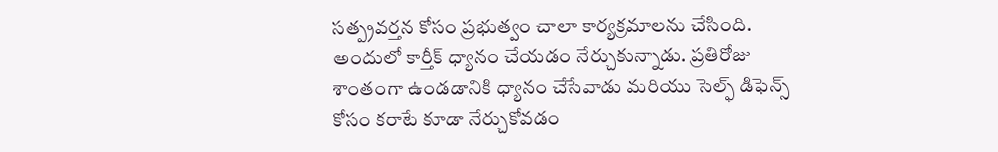సత్ప్రవర్తన కోసం ప్రభుత్వం చాలా కార్యక్రమాలను చేసింది. అందులో కార్తీక్ ధ్యానం చేయడం నేర్చుకున్నాడు. ప్రతిరోజు శాంతంగా ఉండడానికి ధ్యానం చేసేవాడు మరియు సెల్ఫ్ డిఫెన్స్ కోసం కరాటే కూడా నేర్చుకోవడం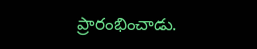ప్రారంభించాడు.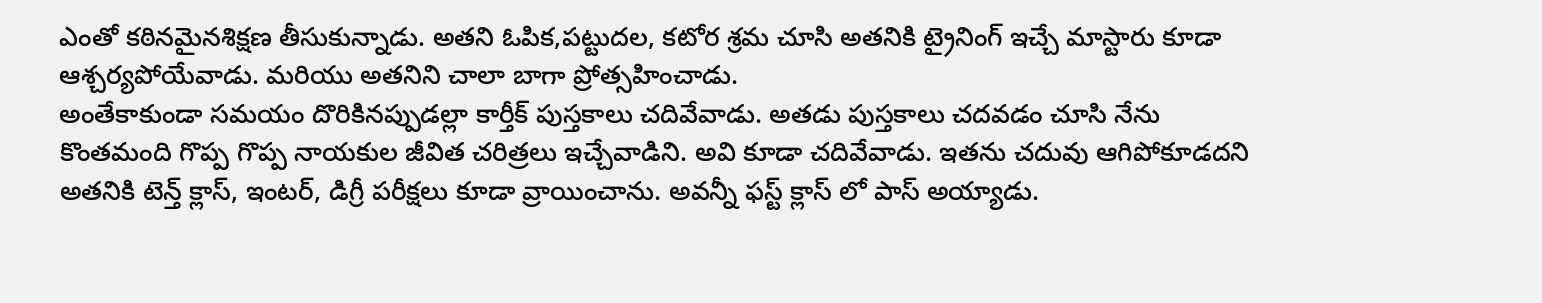ఎంతో కఠినమైనశిక్షణ తీసుకున్నాడు. అతని ఓపిక,పట్టుదల, కటోర శ్రమ చూసి అతనికి ట్రైనింగ్ ఇచ్చే మాస్టారు కూడా ఆశ్చర్యపోయేవాడు. మరియు అతనిని చాలా బాగా ప్రోత్సహించాడు.
అంతేకాకుండా సమయం దొరికినప్పుడల్లా కార్తీక్ పుస్తకాలు చదివేవాడు. అతడు పుస్తకాలు చదవడం చూసి నేను కొంతమంది గొప్ప గొప్ప నాయకుల జీవిత చరిత్రలు ఇచ్చేవాడిని. అవి కూడా చదివేవాడు. ఇతను చదువు ఆగిపోకూడదని అతనికి టెన్త్ క్లాస్, ఇంటర్, డిగ్రీ పరీక్షలు కూడా వ్రాయించాను. అవన్నీ ఫస్ట్ క్లాస్ లో పాస్ అయ్యాడు.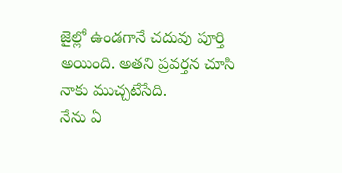జైల్లో ఉండగానే చదువు పూర్తి అయింది. అతని ప్రవర్తన చూసి నాకు ముచ్చటేసేది.
నేను ఏ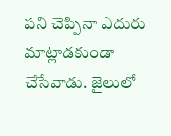పని చెప్పినా ఎదురు మాట్లాడకుండా చేసేవాడు. జైలులో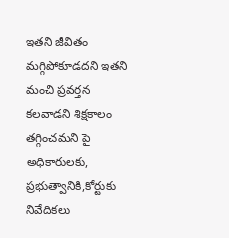ఇతని జీవితం మగ్గిపోకూడదని ఇతని మంచి ప్రవర్తన కలవాడని శిక్షకాలం తగ్గించమని పై అధికారులకు, ప్రభుత్వానికి,కోర్టుకు నివేదికలు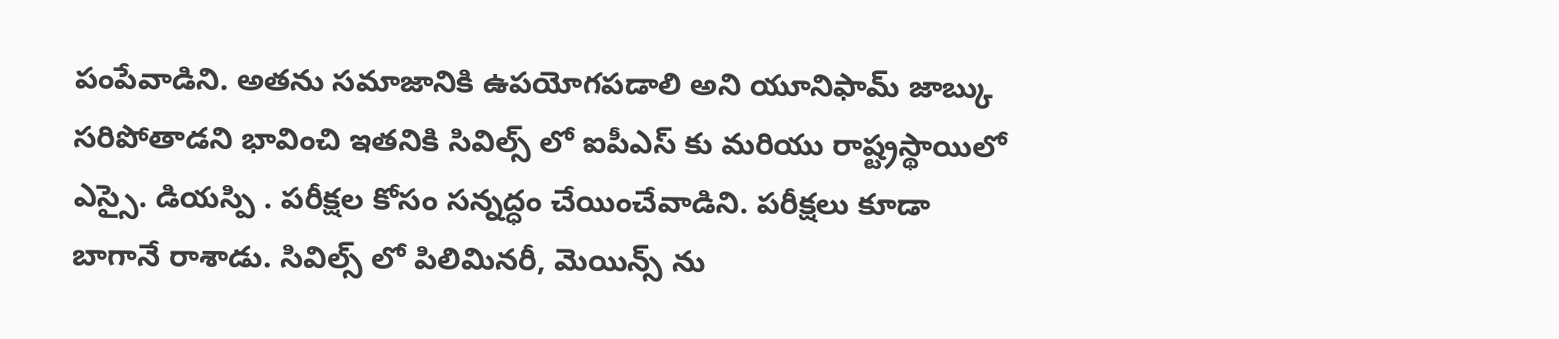పంపేవాడిని. అతను సమాజానికి ఉపయోగపడాలి అని యూనిఫామ్ జాబ్కు సరిపోతాడని భావించి ఇతనికి సివిల్స్ లో ఐపీఎస్ కు మరియు రాష్ట్రస్థాయిలో ఎస్సై. డియస్పి . పరీక్షల కోసం సన్నద్ధం చేయించేవాడిని. పరీక్షలు కూడా బాగానే రాశాడు. సివిల్స్ లో పిలిమినరీ, మెయిన్స్ ను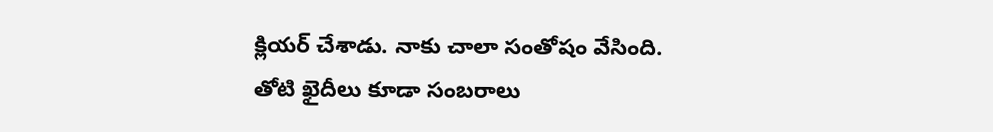క్లియర్ చేశాడు. నాకు చాలా సంతోషం వేసింది. తోటి ఖైదీలు కూడా సంబరాలు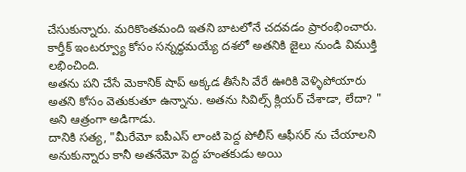చేసుకున్నారు. మరికొంతమంది ఇతని బాటలోనే చదవడం ప్రారంభించారు. కార్తీక్ ఇంటర్వ్యూ కోసం సన్నద్ధమయ్యే దశలో అతనికి జైలు నుండి విముక్తి లభించింది.
అతను పని చేసే మెకానిక్ షాప్ అక్కడ తీసేసి వేరే ఊరికి వెళ్ళిపోయారు అతని కోసం వెతుకుతూ ఉన్నాను. అతను సివిల్స్ క్లియర్ చేశాడా, లేదా? " అని ఆత్రంగా అడిగాడు.
దానికి సత్య, "మీరేమో ఐపీఎస్ లాంటి పెద్ద పోలీస్ ఆఫీసర్ ను చేయాలని అనుకున్నారు కానీ అతనేమో పెద్ద హంతకుడు అయి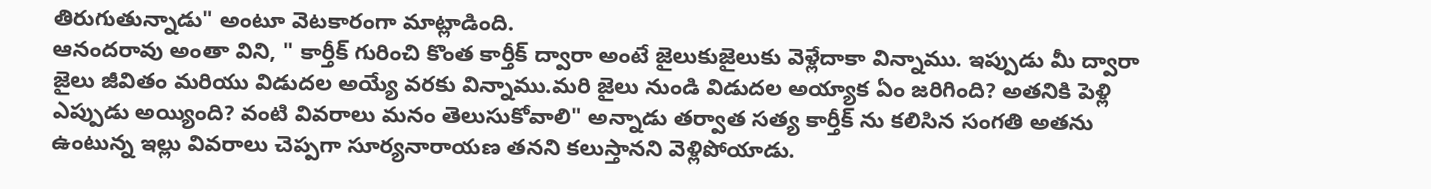తిరుగుతున్నాడు" అంటూ వెటకారంగా మాట్లాడింది.
ఆనందరావు అంతా విని, " కార్తీక్ గురించి కొంత కార్తీక్ ద్వారా అంటే జైలుకుజైలుకు వెళ్లేదాకా విన్నాము. ఇప్పుడు మీ ద్వారా జైలు జీవితం మరియు విడుదల అయ్యే వరకు విన్నాము.మరి జైలు నుండి విడుదల అయ్యాక ఏం జరిగింది? అతనికి పెళ్లి ఎప్పుడు అయ్యింది? వంటి వివరాలు మనం తెలుసుకోవాలి" అన్నాడు తర్వాత సత్య కార్తీక్ ను కలిసిన సంగతి అతను ఉంటున్న ఇల్లు వివరాలు చెప్పగా సూర్యనారాయణ తనని కలుస్తానని వెళ్లిపోయాడు.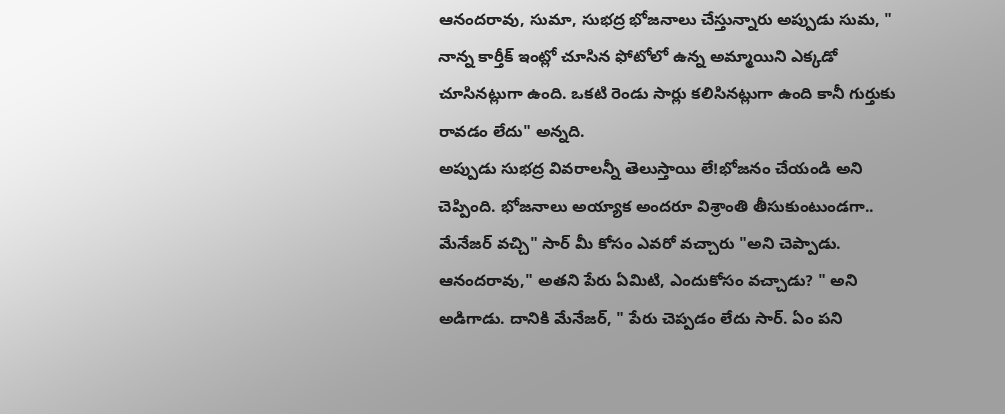ఆనందరావు, సుమా, సుభద్ర భోజనాలు చేస్తున్నారు అప్పుడు సుమ, " నాన్న కార్తీక్ ఇంట్లో చూసిన ఫోటోలో ఉన్న అమ్మాయిని ఎక్కడో చూసినట్లుగా ఉంది. ఒకటి రెండు సార్లు కలిసినట్లుగా ఉంది కానీ గుర్తుకు రావడం లేదు" అన్నది.
అప్పుడు సుభద్ర వివరాలన్నీ తెలుస్తాయి లే!భోజనం చేయండి అని చెప్పింది. భోజనాలు అయ్యాక అందరూ విశ్రాంతి తీసుకుంటుండగా.. మేనేజర్ వచ్చి" సార్ మీ కోసం ఎవరో వచ్చారు "అని చెప్పాడు.
ఆనందరావు," అతని పేరు ఏమిటి, ఎందుకోసం వచ్చాడు? " అని అడిగాడు. దానికి మేనేజర్, " పేరు చెప్పడం లేదు సార్. ఏం పని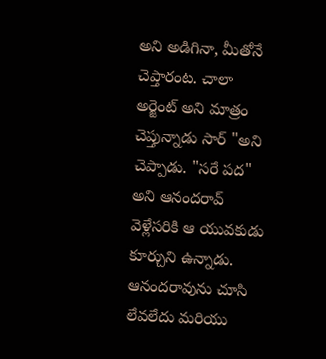అని అడిగినా, మీతోనే చెప్తారంట. చాలా అర్జెంట్ అని మాత్రం చెప్తున్నాడు సార్ "అని చెప్పాడు. "సరే పద" అని ఆనందరావ్ వెళ్లేసరికి ఆ యువకుడు కూర్చుని ఉన్నాడు.
ఆనందరావును చూసి లేవలేదు మరియు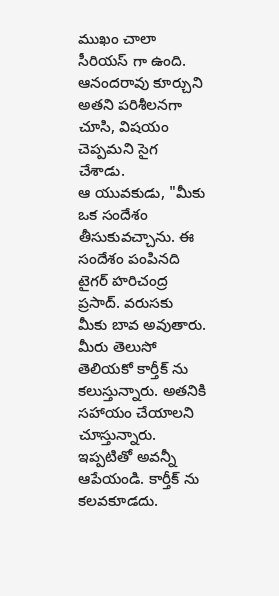ముఖం చాలా సీరియస్ గా ఉంది. ఆనందరావు కూర్చుని అతని పరిశీలనగా చూసి, విషయం చెప్పమని సైగ చేశాడు.
ఆ యువకుడు, "మీకు ఒక సందేశం తీసుకువచ్చాను. ఈ సందేశం పంపినది టైగర్ హరిచంద్ర ప్రసాద్. వరుసకు మీకు బావ అవుతారు. మీరు తెలుసో తెలియకో కార్తీక్ ను కలుస్తున్నారు. అతనికి సహాయం చేయాలని చూస్తున్నారు. ఇప్పటితో అవన్నీ ఆపేయండి. కార్తీక్ ను కలవకూడదు.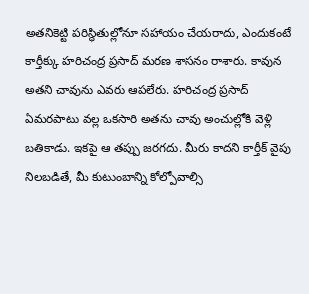అతనికెట్టి పరిస్థితుల్లోనూ సహాయం చేయరాదు, ఎందుకంటే కార్తీక్కు హరిచంద్ర ప్రసాద్ మరణ శాసనం రాశారు. కావున అతని చావును ఎవరు ఆపలేరు. హరిచంద్ర ప్రసాద్ ఏమరపాటు వల్ల ఒకసారి అతను చావు అంచుల్లోకి వెళ్లి బతికాడు. ఇకపై ఆ తప్పు జరగదు. మీరు కాదని కార్తీక్ వైపు నిలబడితే, మీ కుటుంబాన్ని కోల్పోవాల్సి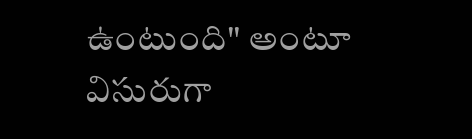ఉంటుంది" అంటూ విసురుగా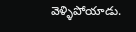వెళ్ళిపోయాడు.